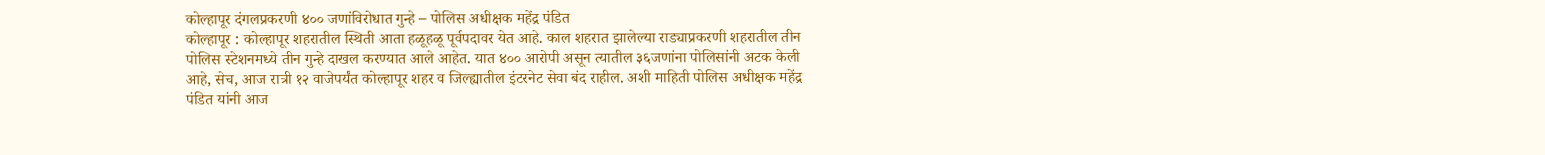कोल्हापूर दंगलप्रकरणी ४०० जणांविरोधात गुन्हे – पोलिस अधीक्षक महेंद्र पंडित
कोल्हापूर : कोल्हापूर शहरातील स्थिती आता हळूहळू पूर्वपदावर येत आहे. काल शहरात झालेल्या राड्याप्रकरणी शहरातील तीन पोलिस स्टेशनमध्ये तीन गुन्हे दाखल करण्यात आले आहेत. यात ४०० आरोपी असून त्यातील ३६जणांना पोलिसांनी अटक केली आहे, सेच, आज रात्री १२ वाजेपर्यंत कोल्हापूर शहर व जिल्ह्यातील इंटरनेट सेवा बंद राहील. अशी माहिती पोलिस अधीक्षक महेंद्र पंडित यांनी आज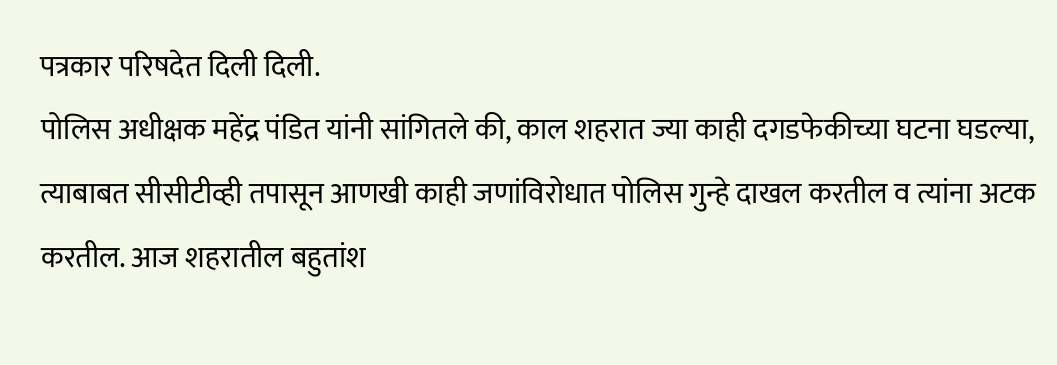पत्रकार परिषदेत दिली दिली.
पोलिस अधीक्षक महेंद्र पंडित यांनी सांगितले की, काल शहरात ज्या काही दगडफेकीच्या घटना घडल्या, त्याबाबत सीसीटीव्ही तपासून आणखी काही जणांविरोधात पोलिस गुन्हे दाखल करतील व त्यांना अटक करतील. आज शहरातील बहुतांश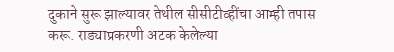दुकाने सुरू झाल्यावर तेथील सीसीटीव्हींचा आम्ही तपास करू. राड्याप्रकरणी अटक केलेल्या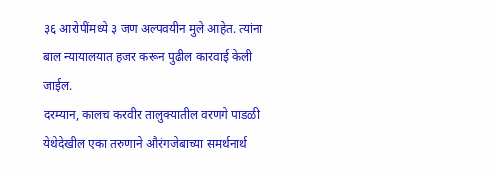३६ आरोपींमध्ये ३ जण अल्पवयीन मुले आहेत. त्यांना बाल न्यायालयात हजर करून पुढील कारवाई केली जाईल.
दरम्यान, कालच करवीर तालुक्यातील वरणगे पाडळी येथेदेखील एका तरुणाने औरंगजेबाच्या समर्थनार्थ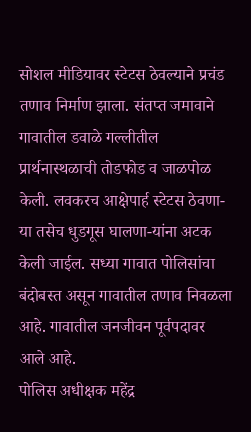सोशल मीडियावर स्टेटस ठेवल्याने प्रचंड तणाव निर्माण झाला. संतप्त जमावाने गावातील डवाळे गल्लीतील प्रार्थनास्थळाची तोडफोड व जाळपोळ केली. लवकरच आक्षेपार्ह स्टेटस ठेवणा-या तसेच धुडगूस घालणा-यांना अटक केली जाईल. सध्या गावात पोलिसांचा बंदोबस्त असून गावातील तणाव निवळला आहे. गावातील जनजीवन पूर्वपदावर आले आहे.
पोलिस अधीक्षक महेंद्र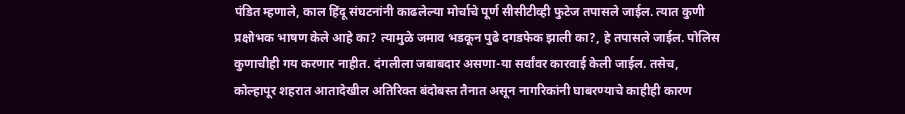पंडित म्हणाले, काल हिंदू संघटनांनी काढलेल्या मोर्चाचे पूर्ण सीसीटीव्ही फुटेज तपासले जाईल. त्यात कुणी प्रक्षोभक भाषण केले आहे का? त्यामुळे जमाव भडकून पुढे दगडफेक झाली का?, हे तपासले जाईल. पोलिस कुणाचीही गय करणार नाहीत. दंगलीला जबाबदार असणा-या सर्वांवर कारवाई केली जाईल. तसेच, कोल्हापूर शहरात आतादेखील अतिरिक्त बंदोबस्त तैनात असून नागरिकांनी घाबरण्याचे काहीही कारण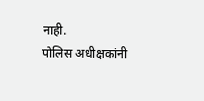नाही.
पोलिस अधीक्षकांनी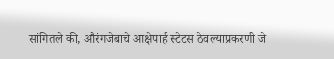सांगितले की, औरंगजेबाचे आक्षेपार्ह स्टेटस ठेवल्याप्रकरणी जे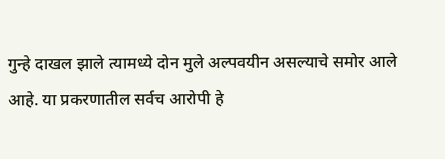गुन्हे दाखल झाले त्यामध्ये दोन मुले अल्पवयीन असल्याचे समोर आले आहे. या प्रकरणातील सर्वच आरोपी हे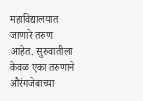महाविद्यालयात जाणारे तरुण आहेत. सुरुवातीला केवळ एका तरुणाने औरंगजेबाच्या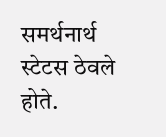समर्थनार्थ स्टेटस ठेवले होते.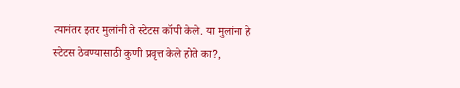त्यानंतर इतर मुलांनी ते स्टेटस कॉपी केले. या मुलांना हे स्टेटस ठेवण्यासाठी कुणी प्रवृत्त केले होते का?,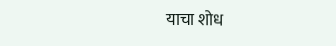याचा शोध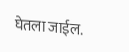घेतला जाईल.